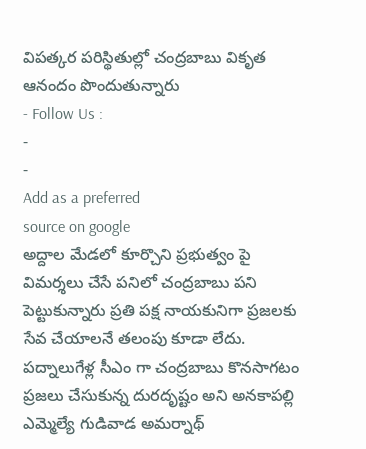విపత్కర పరిస్థితుల్లో చంద్రబాబు వికృత ఆనందం పొందుతున్నారు
- Follow Us :
-
-
Add as a preferred
source on google
అద్దాల మేడలో కూర్చొని ప్రభుత్వం పై విమర్శలు చేసే పనిలో చంద్రబాబు పని పెట్టుకున్నారు ప్రతి పక్ష నాయకునిగా ప్రజలకు సేవ చేయాలనే తలంపు కూడా లేదు. పద్నాలుగేళ్ల సీఎం గా చంద్రబాబు కొనసాగటం ప్రజలు చేసుకున్న దురదృష్టం అని అనకాపల్లి ఎమ్మెల్యే గుడివాడ అమర్నాథ్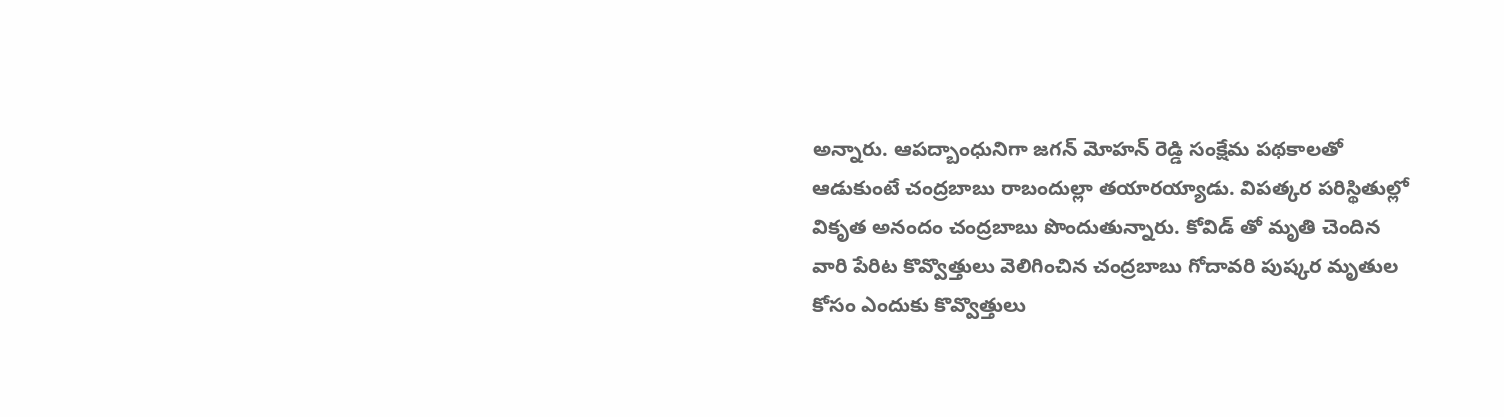అన్నారు. ఆపద్బాంధునిగా జగన్ మోహన్ రెడ్డి సంక్షేమ పథకాలతో ఆడుకుంటే చంద్రబాబు రాబందుల్లా తయారయ్యాడు. విపత్కర పరిస్థితుల్లో వికృత అనందం చంద్రబాబు పొందుతున్నారు. కోవిడ్ తో మృతి చెందిన వారి పేరిట కొవ్వొత్తులు వెలిగించిన చంద్రబాబు గోదావరి పుష్కర మృతుల కోసం ఎందుకు కొవ్వొత్తులు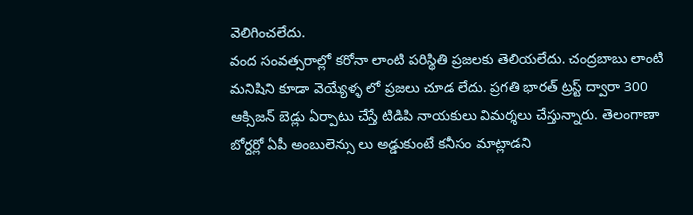వెలిగించలేదు.
వంద సంవత్సరాల్లో కరోనా లాంటి పరిస్థితి ప్రజలకు తెలియలేదు. చంద్రబాబు లాంటి మనిషిని కూడా వెయ్యేళ్ళ లో ప్రజలు చూడ లేదు. ప్రగతి భారత్ ట్రస్ట్ ద్వారా 300 ఆక్సిజన్ బెడ్లు ఏర్పాటు చేస్తే టిడిపి నాయకులు విమర్శలు చేస్తున్నారు. తెలంగాణా బోర్దర్లో ఏపీ అంబులెన్సు లు అడ్డుకుంటే కనీసం మాట్లాడని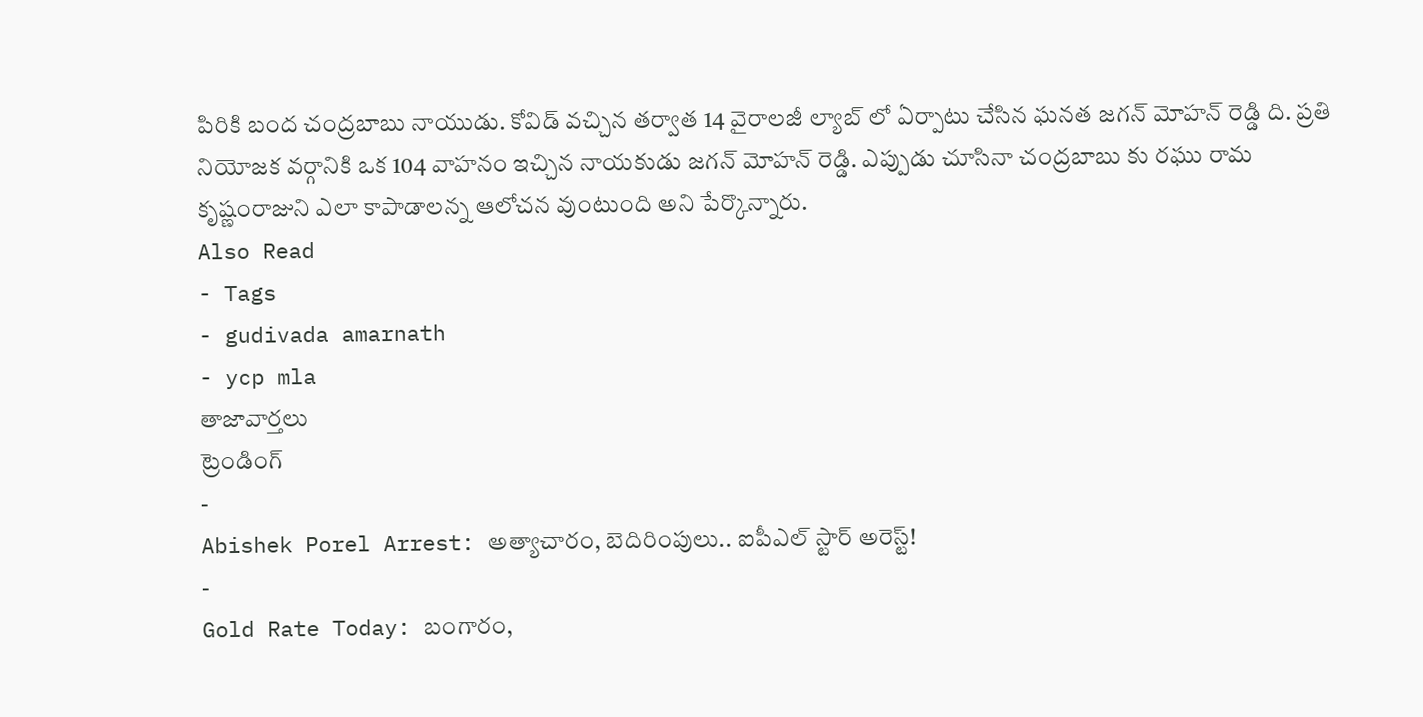పిరికి బంద చంద్రబాబు నాయుడు. కోవిడ్ వచ్చిన తర్వాత 14 వైరాలజీ ల్యాబ్ లో ఏర్పాటు చేసిన ఘనత జగన్ మోహన్ రెడ్డి ది. ప్రతి నియోజక వర్గానికి ఒక 104 వాహనం ఇచ్చిన నాయకుడు జగన్ మోహన్ రెడ్డి. ఎప్పుడు చూసినా చంద్రబాబు కు రఘు రామ కృష్ణంరాజుని ఎలా కాపాడాలన్న ఆలోచన వుంటుంది అని పేర్కొన్నారు.
Also Read
- Tags
- gudivada amarnath
- ycp mla
తాజావార్తలు
ట్రెండింగ్
-
Abishek Porel Arrest: అత్యాచారం, బెదిరింపులు.. ఐపీఎల్ స్టార్ అరెస్ట్!
-
Gold Rate Today: బంగారం,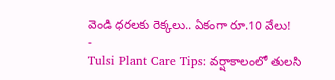వెండి ధరలకు రెక్కలు.. ఏకంగా రూ.10 వేలు!
-
Tulsi Plant Care Tips: వర్షాకాలంలో తులసి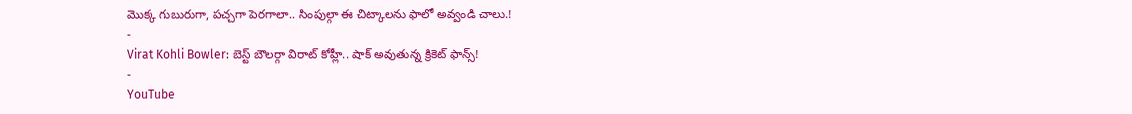మొక్క గుబురుగా, పచ్చగా పెరగాలా.. సింపుల్గా ఈ చిట్కాలను ఫాలో అవ్వండి చాలు.!
-
Virat Kohli Bowler: బెస్ట్ బౌలర్గా విరాట్ కోహ్లీ.. షాక్ అవుతున్న క్రికెట్ ఫాన్స్!
-
YouTube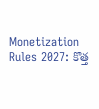Monetization Rules 2027: కొత్త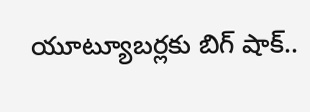యూట్యూబర్లకు బిగ్ షాక్..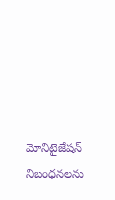మోనిటైజేషన్ నిబంధనలను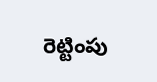రెట్టింపు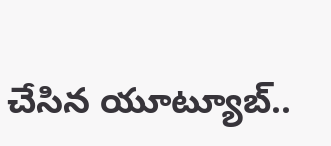చేసిన యూట్యూబ్..